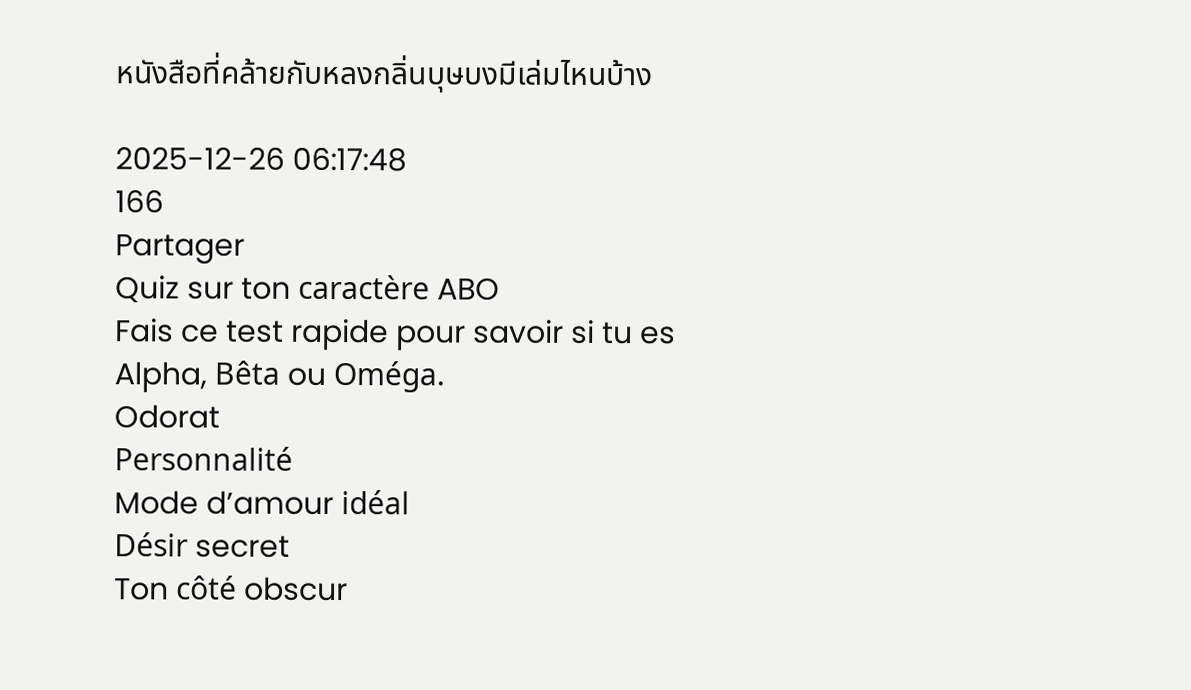หนังสือที่คล้ายกับหลงกลิ่นบุษบงมีเล่มไหนบ้าง

2025-12-26 06:17:48
166
Partager
Quiz sur ton caractère ABO
Fais ce test rapide pour savoir si tu es Alpha, Bêta ou Oméga.
Odorat
Personnalité
Mode d’amour idéal
Désir secret
Ton côté obscur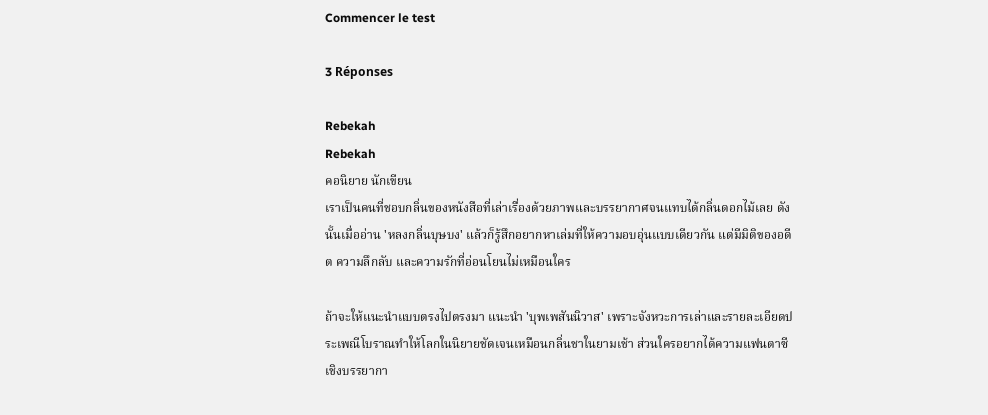Commencer le test

3 Réponses

Rebekah
Rebekah
คอนิยาย นักเขียน
เราเป็นคนที่ชอบกลิ่นของหนังสือที่เล่าเรื่องด้วยภาพและบรรยากาศจนแทบได้กลิ่นดอกไม้เลย ดังนั้นเมื่ออ่าน 'หลงกลิ่นบุษบง' แล้วก็รู้สึกอยากหาเล่มที่ให้ความอบอุ่นแบบเดียวกัน แต่มีมิติของอดีต ความลึกลับ และความรักที่อ่อนโยนไม่เหมือนใคร

ถ้าจะให้แนะนำแบบตรงไปตรงมา แนะนำ 'บุพเพสันนิวาส' เพราะจังหวะการเล่าและรายละเอียดประเพณีโบราณทำให้โลกในนิยายชัดเจนเหมือนกลิ่นชาในยามเช้า ส่วนใครอยากได้ความแฟนตาซีเชิงบรรยากา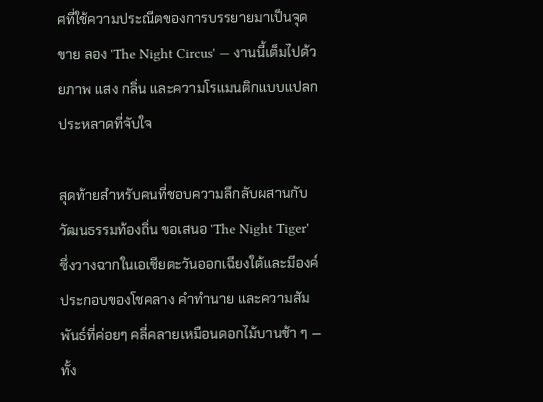ศที่ใช้ความประณีตของการบรรยายมาเป็นจุดขาย ลอง 'The Night Circus' — งานนี้เต็มไปด้วยภาพ แสง กลิ่น และความโรแมนติกแบบแปลกประหลาดที่จับใจ

สุดท้ายสำหรับคนที่ชอบความลึกลับผสานกับวัฒนธรรมท้องถิ่น ขอเสนอ 'The Night Tiger' ซึ่งวางฉากในเอเชียตะวันออกเฉียงใต้และมีองค์ประกอบของโชคลาง คำทำนาย และความสัมพันธ์ที่ค่อยๆ คลี่คลายเหมือนดอกไม้บานช้า ๆ — ทั้ง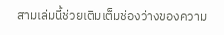สามเล่มนี้ช่วยเติมเต็มช่องว่างของความ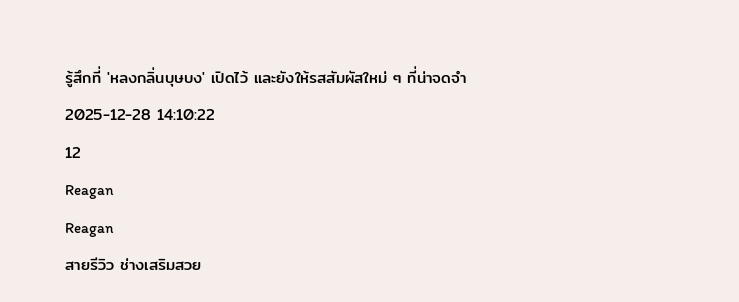รู้สึกที่ 'หลงกลิ่นบุษบง' เปิดไว้ และยังให้รสสัมผัสใหม่ ๆ ที่น่าจดจำ
2025-12-28 14:10:22
12
Reagan
Reagan
สายรีวิว ช่างเสริมสวย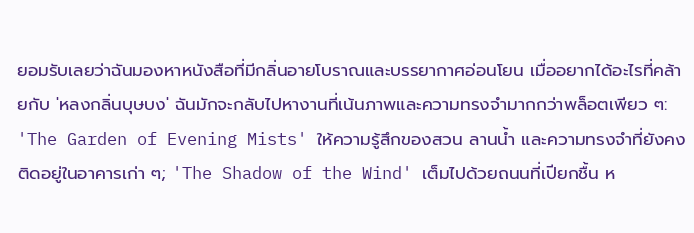ยอมรับเลยว่าฉันมองหาหนังสือที่มีกลิ่นอายโบราณและบรรยากาศอ่อนโยน เมื่ออยากได้อะไรที่คล้ายกับ 'หลงกลิ่นบุษบง' ฉันมักจะกลับไปหางานที่เน้นภาพและความทรงจำมากกว่าพล็อตเพียว ๆ: 'The Garden of Evening Mists' ให้ความรู้สึกของสวน ลานน้ำ และความทรงจำที่ยังคงติดอยู่ในอาคารเก่า ๆ; 'The Shadow of the Wind' เต็มไปด้วยถนนที่เปียกชื้น ห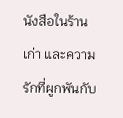นังสือในร้านเก่า และความรักที่ผูกพันกับ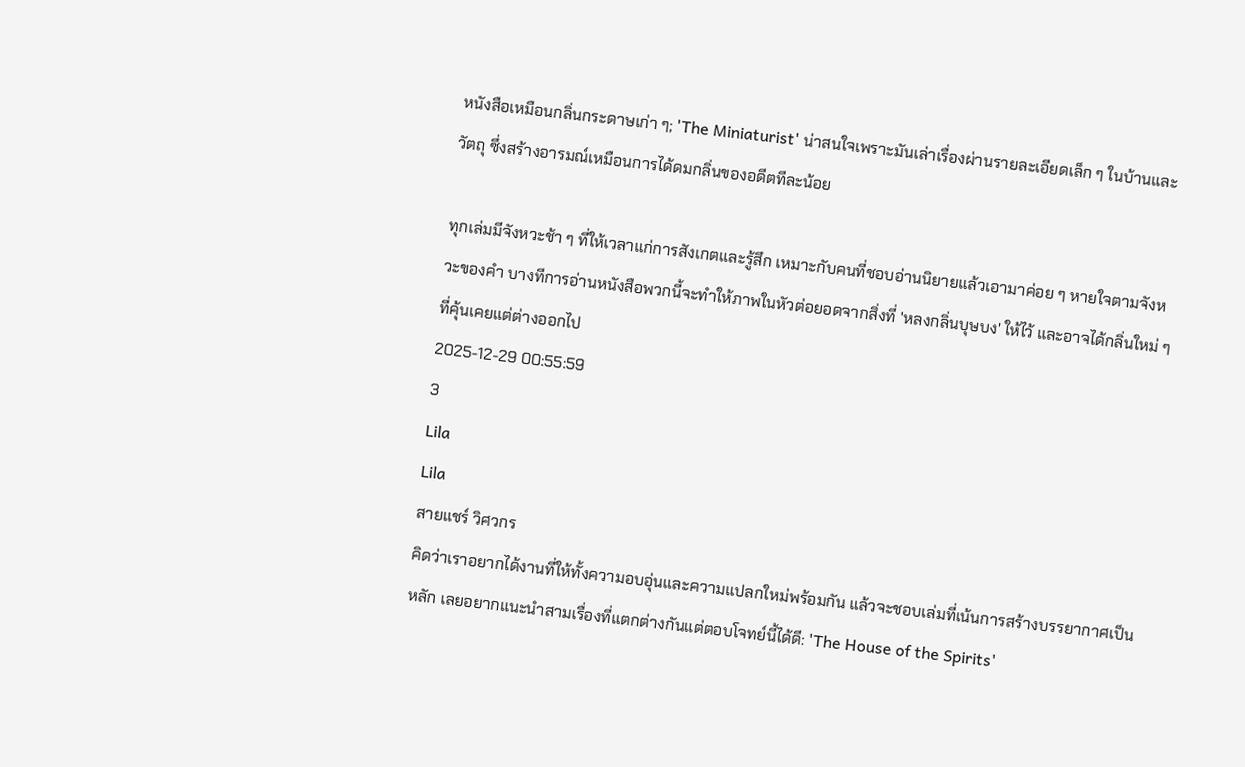หนังสือเหมือนกลิ่นกระดาษเก่า ๆ; 'The Miniaturist' น่าสนใจเพราะมันเล่าเรื่องผ่านรายละเอียดเล็ก ๆ ในบ้านและวัตถุ ซึ่งสร้างอารมณ์เหมือนการได้ดมกลิ่นของอดีตทีละน้อย

ทุกเล่มมีจังหวะช้า ๆ ที่ให้เวลาแก่การสังเกตและรู้สึก เหมาะกับคนที่ชอบอ่านนิยายแล้วเอามาค่อย ๆ หายใจตามจังหวะของคำ บางทีการอ่านหนังสือพวกนี้จะทำให้ภาพในหัวต่อยอดจากสิ่งที่ 'หลงกลิ่นบุษบง' ให้ไว้ และอาจได้กลิ่นใหม่ ๆ ที่คุ้นเคยแต่ต่างออกไป
2025-12-29 00:55:59
3
Lila
Lila
สายแชร์ วิศวกร
คิดว่าเราอยากได้งานที่ให้ทั้งความอบอุ่นและความแปลกใหม่พร้อมกัน แล้วจะชอบเล่มที่เน้นการสร้างบรรยากาศเป็นหลัก เลยอยากแนะนำสามเรื่องที่แตกต่างกันแต่ตอบโจทย์นี้ได้ดี: 'The House of the Spirits'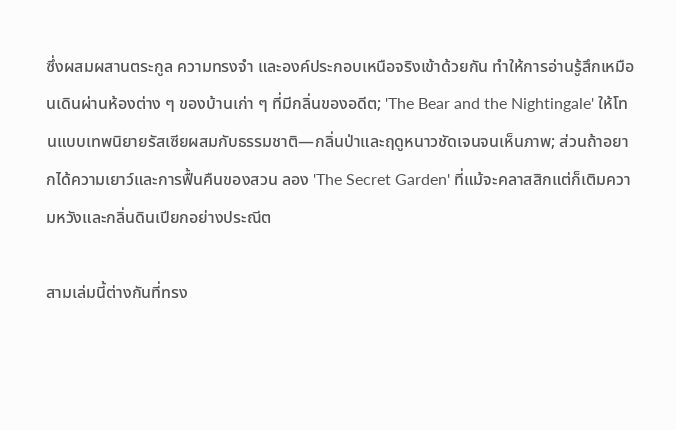ซึ่งผสมผสานตระกูล ความทรงจำ และองค์ประกอบเหนือจริงเข้าด้วยกัน ทำให้การอ่านรู้สึกเหมือนเดินผ่านห้องต่าง ๆ ของบ้านเก่า ๆ ที่มีกลิ่นของอดีต; 'The Bear and the Nightingale' ให้โทนแบบเทพนิยายรัสเซียผสมกับธรรมชาติ—กลิ่นป่าและฤดูหนาวชัดเจนจนเห็นภาพ; ส่วนถ้าอยากได้ความเยาว์และการฟื้นคืนของสวน ลอง 'The Secret Garden' ที่แม้จะคลาสสิกแต่ก็เติมความหวังและกลิ่นดินเปียกอย่างประณีต

สามเล่มนี้ต่างกันที่ทรง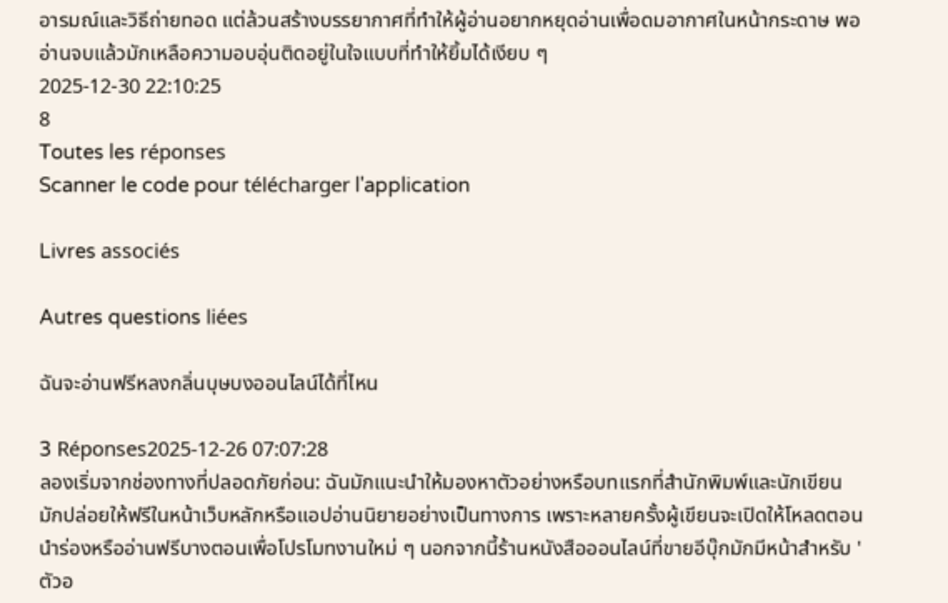อารมณ์และวิธีถ่ายทอด แต่ล้วนสร้างบรรยากาศที่ทำให้ผู้อ่านอยากหยุดอ่านเพื่อดมอากาศในหน้ากระดาษ พออ่านจบแล้วมักเหลือความอบอุ่นติดอยู่ในใจแบบที่ทำให้ยิ้มได้เงียบ ๆ
2025-12-30 22:10:25
8
Toutes les réponses
Scanner le code pour télécharger l'application

Livres associés

Autres questions liées

ฉันจะอ่านฟรีหลงกลิ่นบุษบงออนไลน์ได้ที่ไหน

3 Réponses2025-12-26 07:07:28
ลองเริ่มจากช่องทางที่ปลอดภัยก่อน: ฉันมักแนะนำให้มองหาตัวอย่างหรือบทแรกที่สำนักพิมพ์และนักเขียนมักปล่อยให้ฟรีในหน้าเว็บหลักหรือแอปอ่านนิยายอย่างเป็นทางการ เพราะหลายครั้งผู้เขียนจะเปิดให้โหลดตอนนำร่องหรืออ่านฟรีบางตอนเพื่อโปรโมทงานใหม่ ๆ นอกจากนี้ร้านหนังสือออนไลน์ที่ขายอีบุ๊กมักมีหน้าสำหรับ 'ตัวอ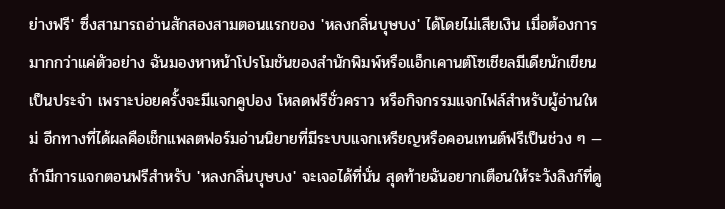ย่างฟรี' ซึ่งสามารถอ่านสักสองสามตอนแรกของ 'หลงกลิ่นบุษบง' ได้โดยไม่เสียเงิน เมื่อต้องการมากกว่าแค่ตัวอย่าง ฉันมองหาหน้าโปรโมชันของสำนักพิมพ์หรือแอ็กเคานต์โซเชียลมีเดียนักเขียนเป็นประจำ เพราะบ่อยครั้งจะมีแจกคูปอง โหลดฟรีชั่วคราว หรือกิจกรรมแจกไฟล์สำหรับผู้อ่านใหม่ อีกทางที่ได้ผลคือเช็กแพลตฟอร์มอ่านนิยายที่มีระบบแจกเหรียญหรือคอนเทนต์ฟรีเป็นช่วง ๆ — ถ้ามีการแจกตอนฟรีสำหรับ 'หลงกลิ่นบุษบง' จะเจอได้ที่นั่น สุดท้ายฉันอยากเตือนให้ระวังลิงก์ที่ดู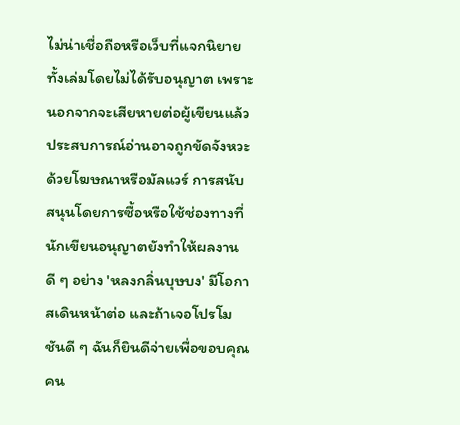ไม่น่าเชื่อถือหรือเว็บที่แจกนิยายทั้งเล่มโดยไม่ได้รับอนุญาต เพราะนอกจากจะเสียหายต่อผู้เขียนแล้ว ประสบการณ์อ่านอาจถูกขัดจังหวะด้วยโฆษณาหรือมัลแวร์ การสนับสนุนโดยการซื้อหรือใช้ช่องทางที่นักเขียนอนุญาตยังทำให้ผลงานดี ๆ อย่าง 'หลงกลิ่นบุษบง' มีโอกาสเดินหน้าต่อ และถ้าเจอโปรโมชันดี ๆ ฉันก็ยินดีจ่ายเพื่อขอบคุณคน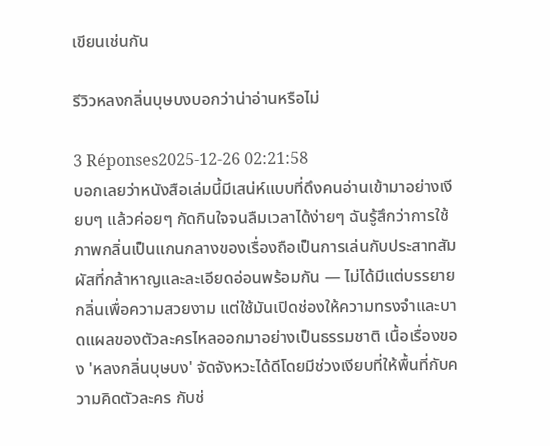เขียนเช่นกัน

รีวิวหลงกลิ่นบุษบงบอกว่าน่าอ่านหรือไม่

3 Réponses2025-12-26 02:21:58
บอกเลยว่าหนังสือเล่มนี้มีเสน่ห์แบบที่ดึงคนอ่านเข้ามาอย่างเงียบๆ แล้วค่อยๆ กัดกินใจจนลืมเวลาได้ง่ายๆ ฉันรู้สึกว่าการใช้ภาพกลิ่นเป็นแกนกลางของเรื่องถือเป็นการเล่นกับประสาทสัมผัสที่กล้าหาญและละเอียดอ่อนพร้อมกัน — ไม่ได้มีแต่บรรยายกลิ่นเพื่อความสวยงาม แต่ใช้มันเปิดช่องให้ความทรงจำและบาดแผลของตัวละครไหลออกมาอย่างเป็นธรรมชาติ เนื้อเรื่องของ 'หลงกลิ่นบุษบง' จัดจังหวะได้ดีโดยมีช่วงเงียบที่ให้พื้นที่กับความคิดตัวละคร กับช่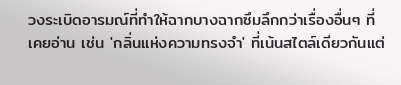วงระเบิดอารมณ์ที่ทำให้ฉากบางฉากซึมลึกกว่าเรื่องอื่นๆ ที่เคยอ่าน เช่น 'กลิ่นแห่งความทรงจำ' ที่เน้นสไตล์เดียวกันแต่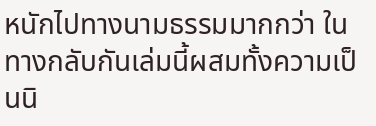หนักไปทางนามธรรมมากกว่า ในทางกลับกันเล่มนี้ผสมทั้งความเป็นนิ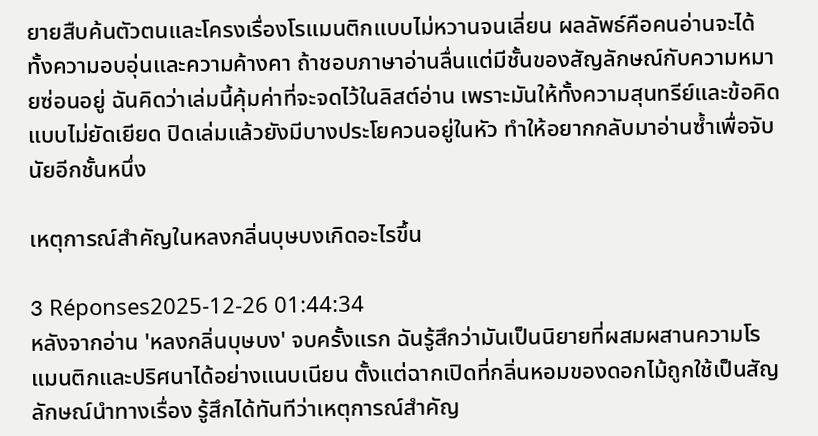ยายสืบค้นตัวตนและโครงเรื่องโรแมนติกแบบไม่หวานจนเลี่ยน ผลลัพธ์คือคนอ่านจะได้ทั้งความอบอุ่นและความค้างคา ถ้าชอบภาษาอ่านลื่นแต่มีชั้นของสัญลักษณ์กับความหมายซ่อนอยู่ ฉันคิดว่าเล่มนี้คุ้มค่าที่จะจดไว้ในลิสต์อ่าน เพราะมันให้ทั้งความสุนทรีย์และข้อคิดแบบไม่ยัดเยียด ปิดเล่มแล้วยังมีบางประโยควนอยู่ในหัว ทำให้อยากกลับมาอ่านซ้ำเพื่อจับนัยอีกชั้นหนึ่ง

เหตุการณ์สำคัญในหลงกลิ่นบุษบงเกิดอะไรขึ้น

3 Réponses2025-12-26 01:44:34
หลังจากอ่าน 'หลงกลิ่นบุษบง' จบครั้งแรก ฉันรู้สึกว่ามันเป็นนิยายที่ผสมผสานความโรแมนติกและปริศนาได้อย่างแนบเนียน ตั้งแต่ฉากเปิดที่กลิ่นหอมของดอกไม้ถูกใช้เป็นสัญลักษณ์นำทางเรื่อง รู้สึกได้ทันทีว่าเหตุการณ์สำคัญ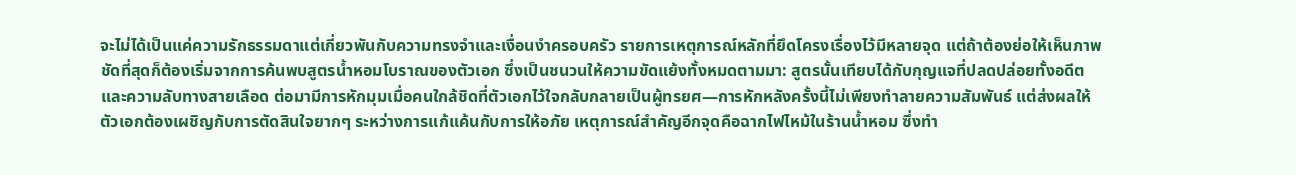จะไม่ได้เป็นแค่ความรักธรรมดาแต่เกี่ยวพันกับความทรงจำและเงื่อนงำครอบครัว รายการเหตุการณ์หลักที่ยึดโครงเรื่องไว้มีหลายจุด แต่ถ้าต้องย่อให้เห็นภาพชัดที่สุดก็ต้องเริ่มจากการค้นพบสูตรน้ำหอมโบราณของตัวเอก ซึ่งเป็นชนวนให้ความขัดแย้งทั้งหมดตามมา: สูตรนั้นเทียบได้กับกุญแจที่ปลดปล่อยทั้งอดีตและความลับทางสายเลือด ต่อมามีการหักมุมเมื่อคนใกล้ชิดที่ตัวเอกไว้ใจกลับกลายเป็นผู้ทรยศ—การหักหลังครั้งนี้ไม่เพียงทำลายความสัมพันธ์ แต่ส่งผลให้ตัวเอกต้องเผชิญกับการตัดสินใจยากๆ ระหว่างการแก้แค้นกับการให้อภัย เหตุการณ์สำคัญอีกจุดคือฉากไฟไหม้ในร้านน้ำหอม ซึ่งทำ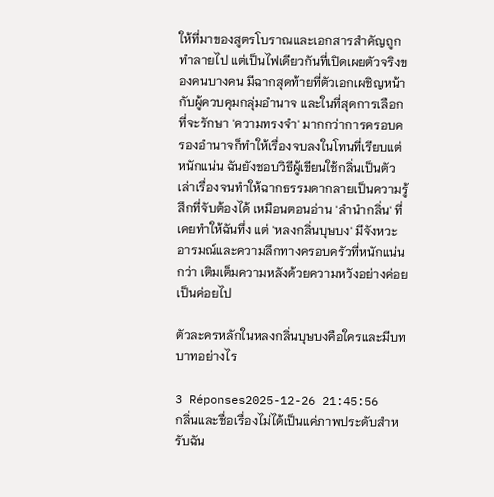ให้ที่มาของสูตรโบราณและเอกสารสำคัญถูกทำลายไป แต่เป็นไฟเดียวกันที่เปิดเผยตัวจริงของคนบางคน มีฉากสุดท้ายที่ตัวเอกเผชิญหน้ากับผู้ควบคุมกลุ่มอำนาจ และในที่สุดการเลือกที่จะรักษา 'ความทรงจำ' มากกว่าการครอบครองอำนาจก็ทำให้เรื่องจบลงในโทนที่เรียบแต่หนักแน่น ฉันยังชอบวิธีผู้เขียนใช้กลิ่นเป็นตัวเล่าเรื่องจนทำให้ฉากธรรมดากลายเป็นความรู้สึกที่จับต้องได้ เหมือนตอนอ่าน 'ลำนำกลิ่น' ที่เคยทำให้ฉันทึ่ง แต่ 'หลงกลิ่นบุษบง' มีจังหวะอารมณ์และความลึกทางครอบครัวที่หนักแน่นกว่า เติมเต็มความหลังด้วยความหวังอย่างค่อยเป็นค่อยไป

ตัวละครหลักในหลงกลิ่นบุษบงคือใครและมีบทบาทอย่างไร

3 Réponses2025-12-26 21:45:56
กลิ่นและชื่อเรื่องไม่ได้เป็นแค่ภาพประดับสำหรับฉัน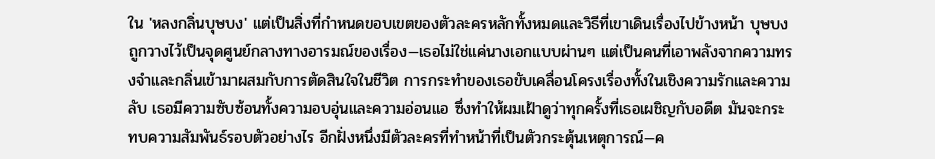ใน 'หลงกลิ่นบุษบง' แต่เป็นสิ่งที่กำหนดขอบเขตของตัวละครหลักทั้งหมดและวิธีที่เขาเดินเรื่องไปข้างหน้า บุษบงถูกวางไว้เป็นจุดศูนย์กลางทางอารมณ์ของเรื่อง—เธอไม่ใช่แค่นางเอกแบบผ่านๆ แต่เป็นคนที่เอาพลังจากความทรงจำและกลิ่นเข้ามาผสมกับการตัดสินใจในชีวิต การกระทำของเธอขับเคลื่อนโครงเรื่องทั้งในเชิงความรักและความลับ เธอมีความซับซ้อนทั้งความอบอุ่นและความอ่อนแอ ซึ่งทำให้ผมเฝ้าดูว่าทุกครั้งที่เธอเผชิญกับอดีต มันจะกระทบความสัมพันธ์รอบตัวอย่างไร อีกฝั่งหนึ่งมีตัวละครที่ทำหน้าที่เป็นตัวกระตุ้นเหตุการณ์—ค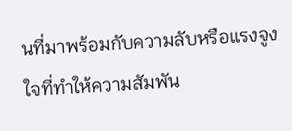นที่มาพร้อมกับความลับหรือแรงจูงใจที่ทำให้ความสัมพัน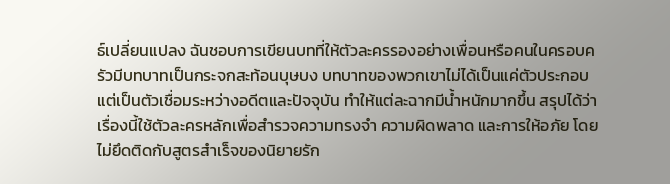ธ์เปลี่ยนแปลง ฉันชอบการเขียนบทที่ให้ตัวละครรองอย่างเพื่อนหรือคนในครอบครัวมีบทบาทเป็นกระจกสะท้อนบุษบง บทบาทของพวกเขาไม่ได้เป็นแค่ตัวประกอบ แต่เป็นตัวเชื่อมระหว่างอดีตและปัจจุบัน ทำให้แต่ละฉากมีน้ำหนักมากขึ้น สรุปได้ว่าเรื่องนี้ใช้ตัวละครหลักเพื่อสำรวจความทรงจำ ความผิดพลาด และการให้อภัย โดยไม่ยึดติดกับสูตรสำเร็จของนิยายรัก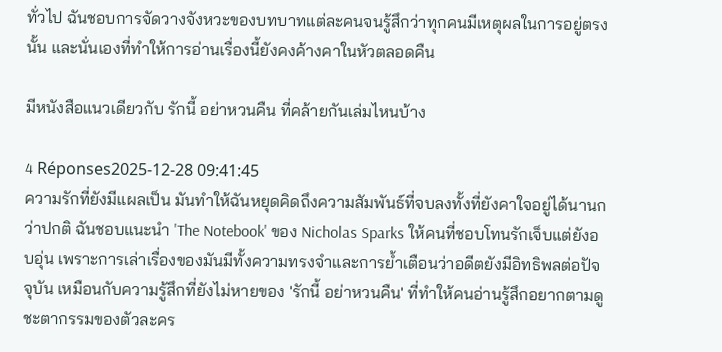ทั่วไป ฉันชอบการจัดวางจังหวะของบทบาทแต่ละคนจนรู้สึกว่าทุกคนมีเหตุผลในการอยู่ตรงนั้น และนั่นเองที่ทำให้การอ่านเรื่องนี้ยังคงค้างคาในหัวตลอดคืน

มีหนังสือแนวเดียวกับ รักนี้ อย่าหวนคืน ที่คล้ายกันเล่มไหนบ้าง

4 Réponses2025-12-28 09:41:45
ความรักที่ยังมีแผลเป็น มันทำให้ฉันหยุดคิดถึงความสัมพันธ์ที่จบลงทั้งที่ยังคาใจอยู่ได้นานกว่าปกติ ฉันชอบแนะนำ 'The Notebook' ของ Nicholas Sparks ให้คนที่ชอบโทนรักเจ็บแต่ยังอบอุ่น เพราะการเล่าเรื่องของมันมีทั้งความทรงจำและการย้ำเตือนว่าอดีตยังมีอิทธิพลต่อปัจจุบัน เหมือนกับความรู้สึกที่ยังไม่หายของ 'รักนี้ อย่าหวนคืน' ที่ทำให้คนอ่านรู้สึกอยากตามดูชะตากรรมของตัวละคร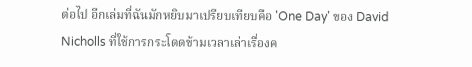ต่อไป อีกเล่มที่ฉันมักหยิบมาเปรียบเทียบคือ 'One Day' ของ David Nicholls ที่ใช้การกระโดดข้ามเวลาเล่าเรื่องค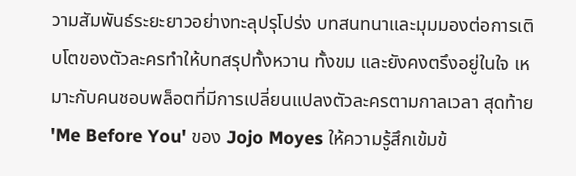วามสัมพันธ์ระยะยาวอย่างทะลุปรุโปร่ง บทสนทนาและมุมมองต่อการเติบโตของตัวละครทำให้บทสรุปทั้งหวาน ทั้งขม และยังคงตรึงอยู่ในใจ เหมาะกับคนชอบพล็อตที่มีการเปลี่ยนแปลงตัวละครตามกาลเวลา สุดท้าย 'Me Before You' ของ Jojo Moyes ให้ความรู้สึกเข้มข้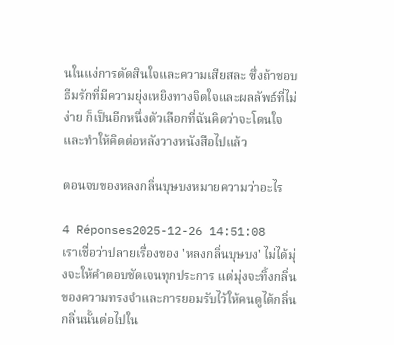นในแง่การตัดสินใจและความเสียสละ ซึ่งถ้าชอบธีมรักที่มีความยุ่งเหยิงทางจิตใจและผลลัพธ์ที่ไม่ง่าย ก็เป็นอีกหนึ่งตัวเลือกที่ฉันคิดว่าจะโดนใจและทำให้คิดต่อหลังวางหนังสือไปแล้ว

ตอนจบของหลงกลิ่นบุษบงหมายความว่าอะไร

4 Réponses2025-12-26 14:51:08
เราเชื่อว่าปลายเรื่องของ 'หลงกลิ่นบุษบง' ไม่ได้มุ่งจะให้คำตอบชัดเจนทุกประการ แต่มุ่งจะทิ้งกลิ่นของความทรงจำและการยอมรับไว้ให้คนดูได้กลิ่นกลิ่นนั้นต่อไปใน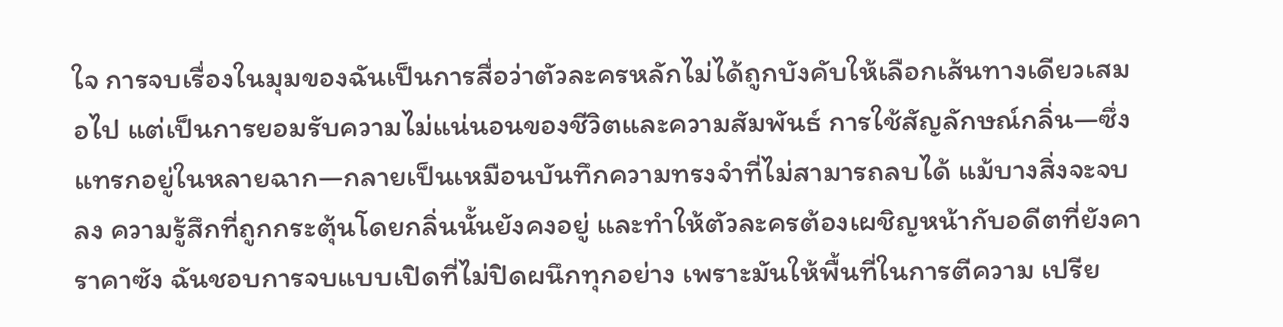ใจ การจบเรื่องในมุมของฉันเป็นการสื่อว่าตัวละครหลักไม่ได้ถูกบังคับให้เลือกเส้นทางเดียวเสมอไป แต่เป็นการยอมรับความไม่แน่นอนของชีวิตและความสัมพันธ์ การใช้สัญลักษณ์กลิ่น—ซึ่งแทรกอยู่ในหลายฉาก—กลายเป็นเหมือนบันทึกความทรงจำที่ไม่สามารถลบได้ แม้บางสิ่งจะจบลง ความรู้สึกที่ถูกกระตุ้นโดยกลิ่นนั้นยังคงอยู่ และทำให้ตัวละครต้องเผชิญหน้ากับอดีตที่ยังคาราคาซัง ฉันชอบการจบแบบเปิดที่ไม่ปิดผนึกทุกอย่าง เพราะมันให้พื้นที่ในการตีความ เปรีย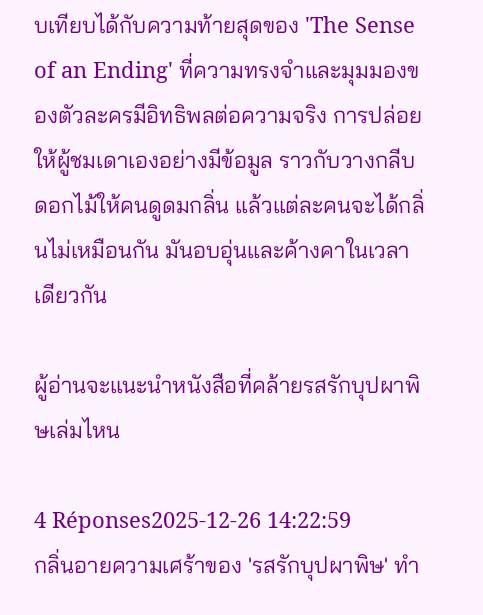บเทียบได้กับความท้ายสุดของ 'The Sense of an Ending' ที่ความทรงจำและมุมมองของตัวละครมีอิทธิพลต่อความจริง การปล่อยให้ผู้ชมเดาเองอย่างมีข้อมูล ราวกับวางกลีบดอกไม้ให้คนดูดมกลิ่น แล้วแต่ละคนจะได้กลิ่นไม่เหมือนกัน มันอบอุ่นและค้างคาในเวลาเดียวกัน

ผู้อ่านจะแนะนำหนังสือที่คล้ายรสรักบุปผาพิษเล่มไหน

4 Réponses2025-12-26 14:22:59
กลิ่นอายความเศร้าของ 'รสรักบุปผาพิษ' ทำ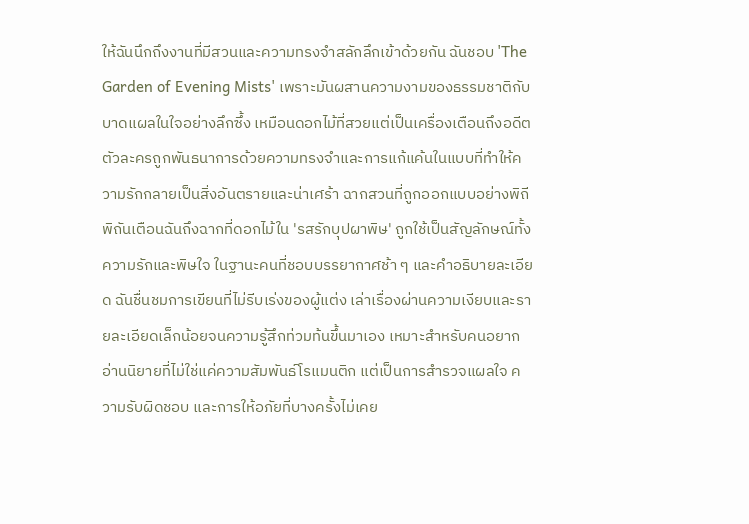ให้ฉันนึกถึงงานที่มีสวนและความทรงจำสลักลึกเข้าด้วยกัน ฉันชอบ 'The Garden of Evening Mists' เพราะมันผสานความงามของธรรมชาติกับบาดแผลในใจอย่างลึกซึ้ง เหมือนดอกไม้ที่สวยแต่เป็นเครื่องเตือนถึงอดีต ตัวละครถูกพันธนาการด้วยความทรงจำและการแก้แค้นในแบบที่ทำให้ความรักกลายเป็นสิ่งอันตรายและน่าเศร้า ฉากสวนที่ถูกออกแบบอย่างพิถีพิถันเตือนฉันถึงฉากที่ดอกไม้ใน 'รสรักบุปผาพิษ' ถูกใช้เป็นสัญลักษณ์ทั้งความรักและพิษใจ ในฐานะคนที่ชอบบรรยากาศช้า ๆ และคำอธิบายละเอียด ฉันชื่นชมการเขียนที่ไม่รีบเร่งของผู้แต่ง เล่าเรื่องผ่านความเงียบและรายละเอียดเล็กน้อยจนความรู้สึกท่วมท้นขึ้นมาเอง เหมาะสำหรับคนอยากอ่านนิยายที่ไม่ใช่แค่ความสัมพันธ์โรแมนติก แต่เป็นการสำรวจแผลใจ ความรับผิดชอบ และการให้อภัยที่บางครั้งไม่เคย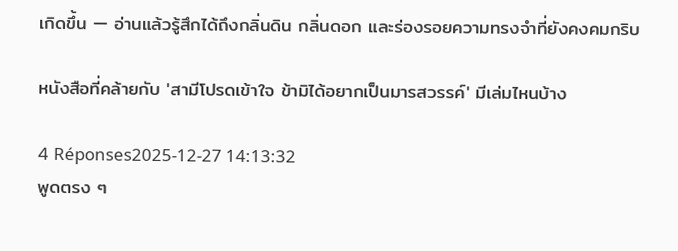เกิดขึ้น — อ่านแล้วรู้สึกได้ถึงกลิ่นดิน กลิ่นดอก และร่องรอยความทรงจำที่ยังคงคมกริบ

หนังสือที่คล้ายกับ 'สามีโปรดเข้าใจ ข้ามิได้อยากเป็นมารสวรรค์' มีเล่มไหนบ้าง

4 Réponses2025-12-27 14:13:32
พูดตรง ๆ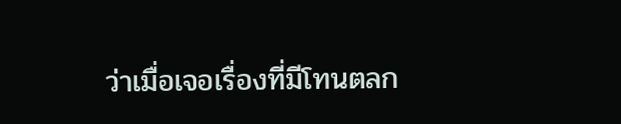ว่าเมื่อเจอเรื่องที่มีโทนตลก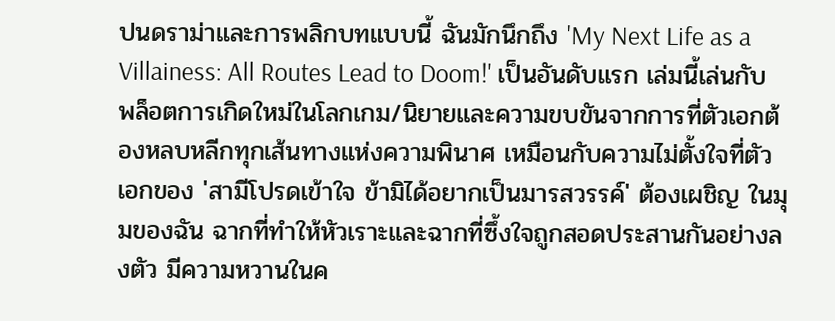ปนดราม่าและการพลิกบทแบบนี้ ฉันมักนึกถึง 'My Next Life as a Villainess: All Routes Lead to Doom!' เป็นอันดับแรก เล่มนี้เล่นกับพล็อตการเกิดใหม่ในโลกเกม/นิยายและความขบขันจากการที่ตัวเอกต้องหลบหลีกทุกเส้นทางแห่งความพินาศ เหมือนกับความไม่ตั้งใจที่ตัวเอกของ 'สามีโปรดเข้าใจ ข้ามิได้อยากเป็นมารสวรรค์' ต้องเผชิญ ในมุมของฉัน ฉากที่ทำให้หัวเราะและฉากที่ซึ้งใจถูกสอดประสานกันอย่างลงตัว มีความหวานในค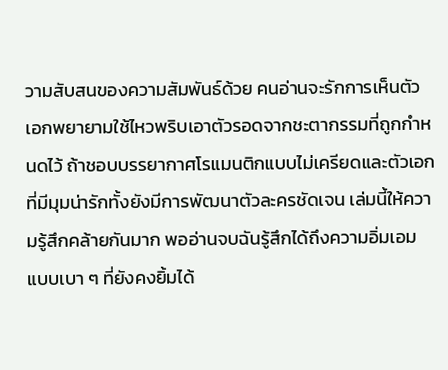วามสับสนของความสัมพันธ์ด้วย คนอ่านจะรักการเห็นตัวเอกพยายามใช้ไหวพริบเอาตัวรอดจากชะตากรรมที่ถูกกำหนดไว้ ถ้าชอบบรรยากาศโรแมนติกแบบไม่เครียดและตัวเอกที่มีมุมน่ารักทั้งยังมีการพัฒนาตัวละครชัดเจน เล่มนี้ให้ความรู้สึกคล้ายกันมาก พออ่านจบฉันรู้สึกได้ถึงความอิ่มเอมแบบเบา ๆ ที่ยังคงยิ้มได้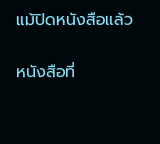แม้ปิดหนังสือแล้ว

หนังสือที่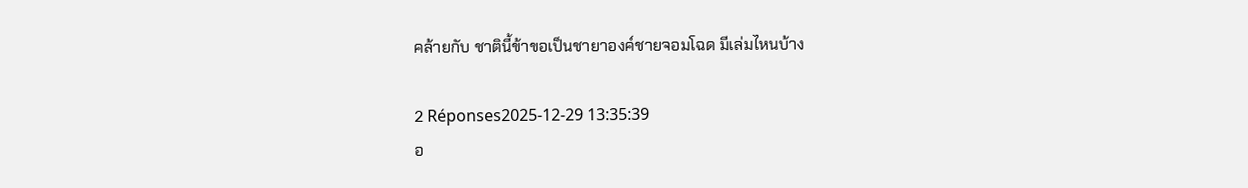คล้ายกับ ชาตินี้ข้าขอเป็นชายาองค์ชายจอมโฉด มีเล่มไหนบ้าง

2 Réponses2025-12-29 13:35:39
อ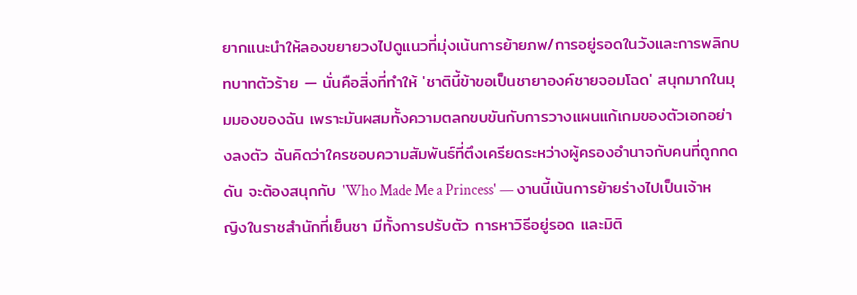ยากแนะนำให้ลองขยายวงไปดูแนวที่มุ่งเน้นการย้ายภพ/การอยู่รอดในวังและการพลิกบทบาทตัวร้าย — นั่นคือสิ่งที่ทำให้ 'ชาตินี้ข้าขอเป็นชายาองค์ชายจอมโฉด' สนุกมากในมุมมองของฉัน เพราะมันผสมทั้งความตลกขบขันกับการวางแผนแก้เกมของตัวเอกอย่างลงตัว ฉันคิดว่าใครชอบความสัมพันธ์ที่ตึงเครียดระหว่างผู้ครองอำนาจกับคนที่ถูกกดดัน จะต้องสนุกกับ 'Who Made Me a Princess' — งานนี้เน้นการย้ายร่างไปเป็นเจ้าหญิงในราชสำนักที่เย็นชา มีทั้งการปรับตัว การหาวิธีอยู่รอด และมิติ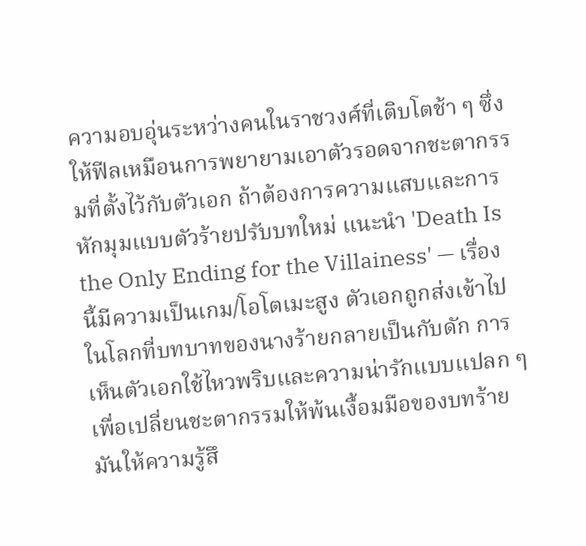ความอบอุ่นระหว่างคนในราชวงศ์ที่เติบโตช้า ๆ ซึ่งให้ฟีลเหมือนการพยายามเอาตัวรอดจากชะตากรรมที่ตั้งไว้กับตัวเอก ถ้าต้องการความแสบและการหักมุมแบบตัวร้ายปรับบทใหม่ แนะนำ 'Death Is the Only Ending for the Villainess' — เรื่องนี้มีความเป็นเกม/โอโตเมะสูง ตัวเอกถูกส่งเข้าไปในโลกที่บทบาทของนางร้ายกลายเป็นกับดัก การเห็นตัวเอกใช้ไหวพริบและความน่ารักแบบแปลก ๆ เพื่อเปลี่ยนชะตากรรมให้พ้นเงื้อมมือของบทร้าย มันให้ความรู้สึ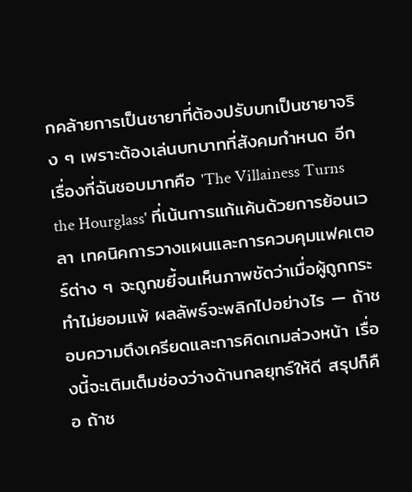กคล้ายการเป็นชายาที่ต้องปรับบทเป็นชายาจริง ๆ เพราะต้องเล่นบทบาทที่สังคมกำหนด อีกเรื่องที่ฉันชอบมากคือ 'The Villainess Turns the Hourglass' ที่เน้นการแก้แค้นด้วยการย้อนเวลา เทคนิคการวางแผนและการควบคุมแฟคเตอร์ต่าง ๆ จะถูกขยี้จนเห็นภาพชัดว่าเมื่อผู้ถูกกระทำไม่ยอมแพ้ ผลลัพธ์จะพลิกไปอย่างไร — ถ้าชอบความตึงเครียดและการคิดเกมล่วงหน้า เรื่องนี้จะเติมเต็มช่องว่างด้านกลยุทธ์ให้ดี สรุปก็คือ ถ้าช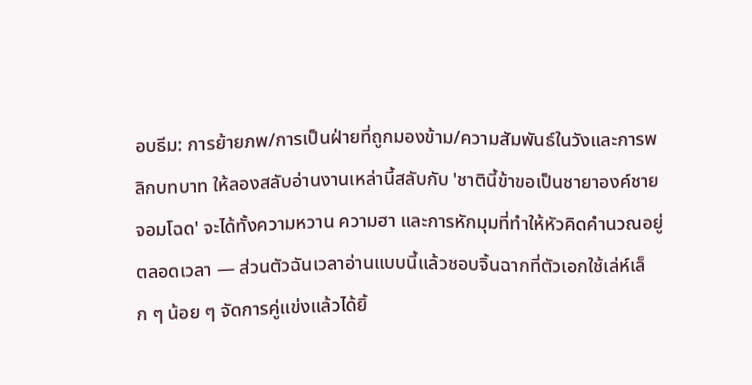อบธีม: การย้ายภพ/การเป็นฝ่ายที่ถูกมองข้าม/ความสัมพันธ์ในวังและการพลิกบทบาท ให้ลองสลับอ่านงานเหล่านี้สลับกับ 'ชาตินี้ข้าขอเป็นชายาองค์ชายจอมโฉด' จะได้ทั้งความหวาน ความฮา และการหักมุมที่ทำให้หัวคิดคำนวณอยู่ตลอดเวลา — ส่วนตัวฉันเวลาอ่านแบบนี้แล้วชอบจิ้นฉากที่ตัวเอกใช้เล่ห์เล็ก ๆ น้อย ๆ จัดการคู่แข่งแล้วได้ยิ้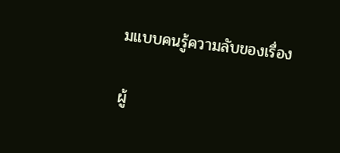มแบบคนรู้ความลับของเรื่อง

ผู้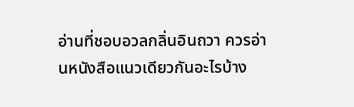อ่านที่ชอบอวลกลิ่นอินถวา ควรอ่านหนังสือแนวเดียวกันอะไรบ้าง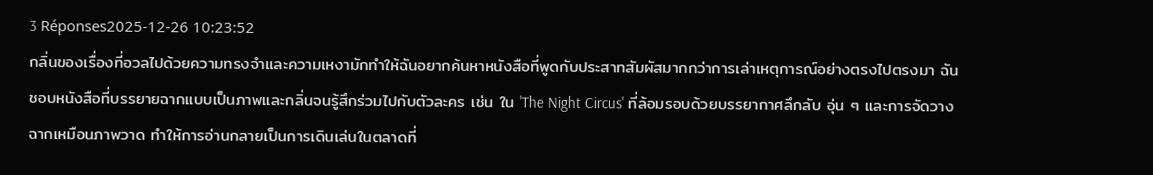3 Réponses2025-12-26 10:23:52
กลิ่นของเรื่องที่อวลไปด้วยความทรงจำและความเหงามักทำให้ฉันอยากค้นหาหนังสือที่พูดกับประสาทสัมผัสมากกว่าการเล่าเหตุการณ์อย่างตรงไปตรงมา ฉันชอบหนังสือที่บรรยายฉากแบบเป็นภาพและกลิ่นจนรู้สึกร่วมไปกับตัวละคร เช่น ใน 'The Night Circus' ที่ล้อมรอบด้วยบรรยากาศลึกลับ อุ่น ๆ และการจัดวางฉากเหมือนภาพวาด ทำให้การอ่านกลายเป็นการเดินเล่นในตลาดที่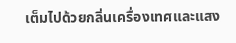เต็มไปด้วยกลิ่นเครื่องเทศและแสง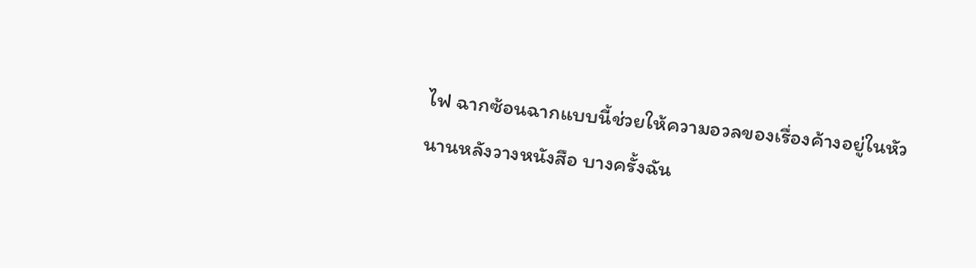ไฟ ฉากซ้อนฉากแบบนี้ช่วยให้ความอวลของเรื่องค้างอยู่ในหัวนานหลังวางหนังสือ บางครั้งฉัน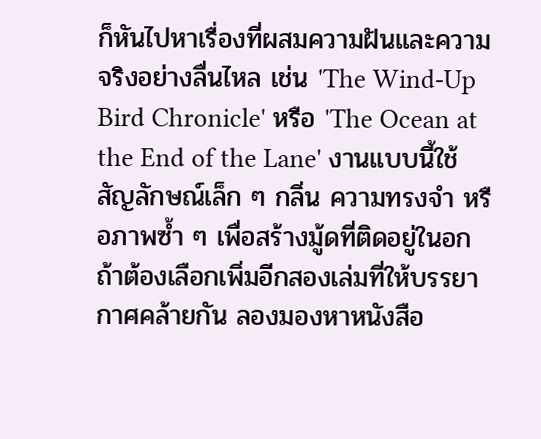ก็หันไปหาเรื่องที่ผสมความฝันและความจริงอย่างลื่นไหล เช่น 'The Wind-Up Bird Chronicle' หรือ 'The Ocean at the End of the Lane' งานแบบนี้ใช้สัญลักษณ์เล็ก ๆ กลิ่น ความทรงจำ หรือภาพซ้ำ ๆ เพื่อสร้างมู้ดที่ติดอยู่ในอก ถ้าต้องเลือกเพิ่มอีกสองเล่มที่ให้บรรยากาศคล้ายกัน ลองมองหาหนังสือ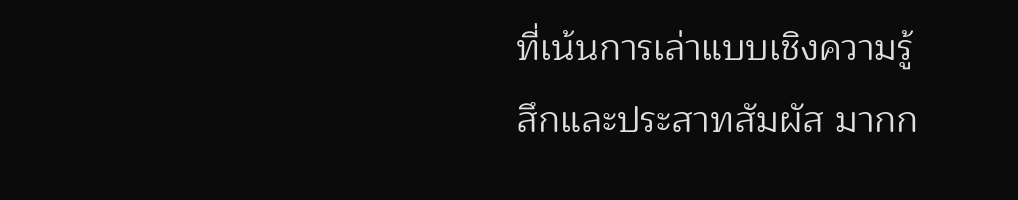ที่เน้นการเล่าแบบเชิงความรู้สึกและประสาทสัมผัส มากก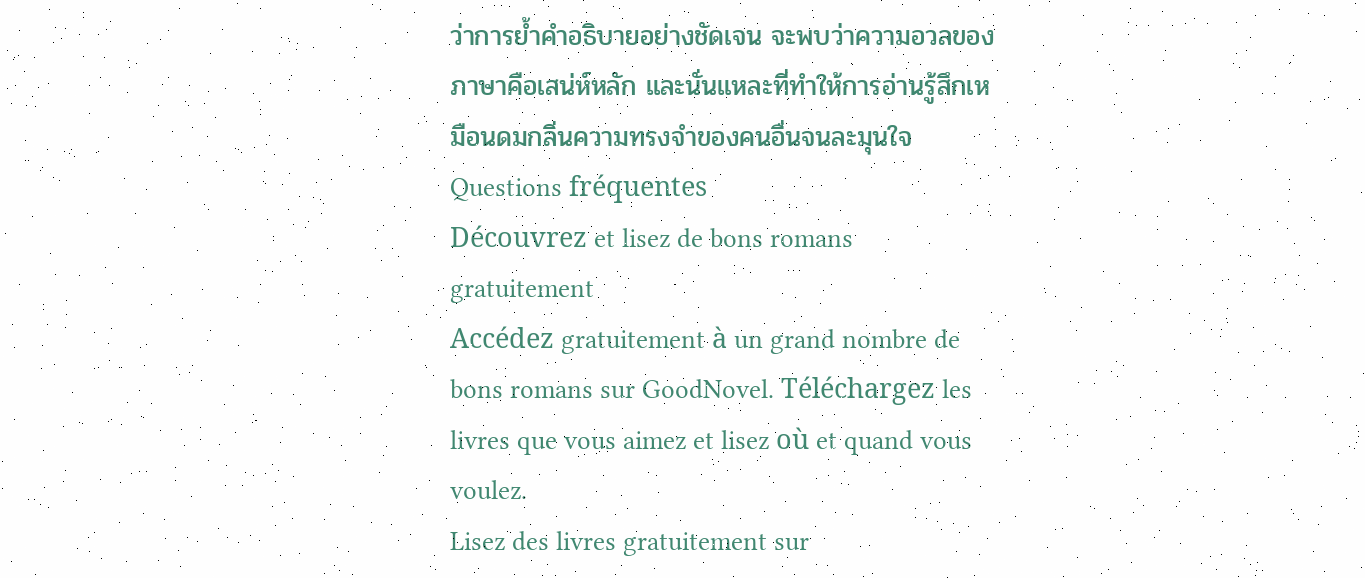ว่าการย้ำคำอธิบายอย่างชัดเจน จะพบว่าความอวลของภาษาคือเสน่ห์หลัก และนั่นแหละที่ทำให้การอ่านรู้สึกเหมือนดมกลิ่นความทรงจำของคนอื่นจนละมุนใจ
Questions fréquentes
Découvrez et lisez de bons romans gratuitement
Accédez gratuitement à un grand nombre de bons romans sur GoodNovel. Téléchargez les livres que vous aimez et lisez où et quand vous voulez.
Lisez des livres gratuitement sur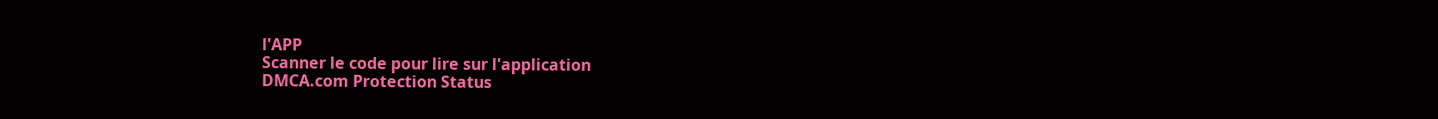l'APP
Scanner le code pour lire sur l'application
DMCA.com Protection Status